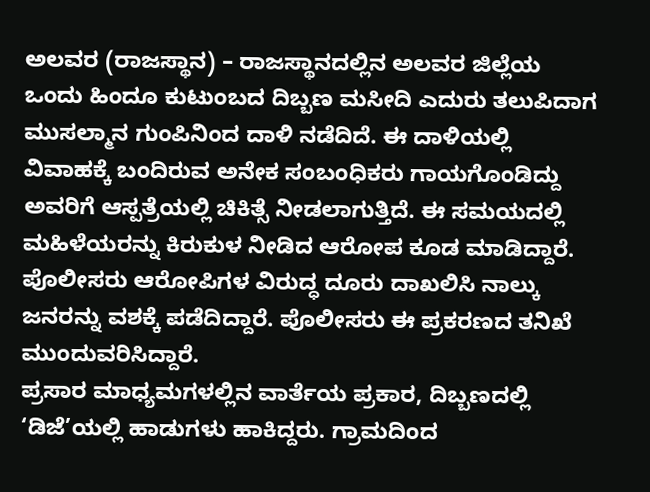ಅಲವರ (ರಾಜಸ್ಥಾನ) – ರಾಜಸ್ಥಾನದಲ್ಲಿನ ಅಲವರ ಜಿಲ್ಲೆಯ ಒಂದು ಹಿಂದೂ ಕುಟುಂಬದ ದಿಬ್ಬಣ ಮಸೀದಿ ಎದುರು ತಲುಪಿದಾಗ ಮುಸಲ್ಮಾನ ಗುಂಪಿನಿಂದ ದಾಳಿ ನಡೆದಿದೆ. ಈ ದಾಳಿಯಲ್ಲಿ ವಿವಾಹಕ್ಕೆ ಬಂದಿರುವ ಅನೇಕ ಸಂಬಂಧಿಕರು ಗಾಯಗೊಂಡಿದ್ದು ಅವರಿಗೆ ಆಸ್ಪತ್ರೆಯಲ್ಲಿ ಚಿಕಿತ್ಸೆ ನೀಡಲಾಗುತ್ತಿದೆ. ಈ ಸಮಯದಲ್ಲಿ ಮಹಿಳೆಯರನ್ನು ಕಿರುಕುಳ ನೀಡಿದ ಆರೋಪ ಕೂಡ ಮಾಡಿದ್ದಾರೆ. ಪೊಲೀಸರು ಆರೋಪಿಗಳ ವಿರುದ್ಧ ದೂರು ದಾಖಲಿಸಿ ನಾಲ್ಕು ಜನರನ್ನು ವಶಕ್ಕೆ ಪಡೆದಿದ್ದಾರೆ. ಪೊಲೀಸರು ಈ ಪ್ರಕರಣದ ತನಿಖೆ ಮುಂದುವರಿಸಿದ್ದಾರೆ.
ಪ್ರಸಾರ ಮಾಧ್ಯಮಗಳಲ್ಲಿನ ವಾರ್ತೆಯ ಪ್ರಕಾರ, ದಿಬ್ಬಣದಲ್ಲಿ ‘ಡಿಜೆ’ಯಲ್ಲಿ ಹಾಡುಗಳು ಹಾಕಿದ್ದರು. ಗ್ರಾಮದಿಂದ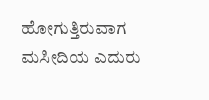ಹೋಗುತ್ತಿರುವಾಗ ಮಸೀದಿಯ ಎದುರು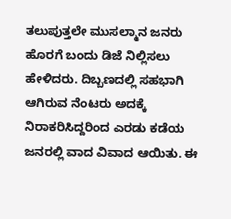ತಲುಪುತ್ತಲೇ ಮುಸಲ್ಮಾನ ಜನರು ಹೊರಗೆ ಬಂದು ಡಿಜೆ ನಿಲ್ಲಿಸಲು ಹೇಳಿದರು. ದಿಬ್ಬಣದಲ್ಲಿ ಸಹಭಾಗಿ ಆಗಿರುವ ನೆಂಟರು ಅದಕ್ಕೆ ನಿರಾಕರಿಸಿದ್ದರಿಂದ ಎರಡು ಕಡೆಯ ಜನರಲ್ಲಿ ವಾದ ವಿವಾದ ಆಯಿತು. ಈ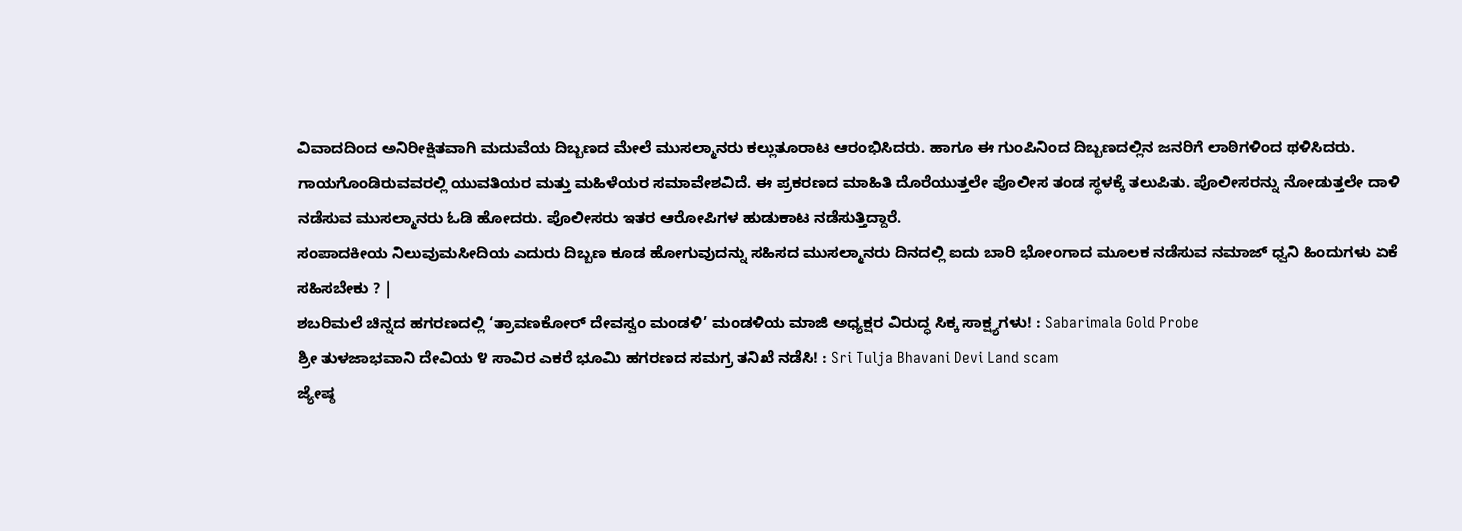ವಿವಾದದಿಂದ ಅನಿರೀಕ್ಷಿತವಾಗಿ ಮದುವೆಯ ದಿಬ್ಬಣದ ಮೇಲೆ ಮುಸಲ್ಮಾನರು ಕಲ್ಲುತೂರಾಟ ಆರಂಭಿಸಿದರು. ಹಾಗೂ ಈ ಗುಂಪಿನಿಂದ ದಿಬ್ಬಣದಲ್ಲಿನ ಜನರಿಗೆ ಲಾಠಿಗಳಿಂದ ಥಳಿಸಿದರು. ಗಾಯಗೊಂಡಿರುವವರಲ್ಲಿ ಯುವತಿಯರ ಮತ್ತು ಮಹಿಳೆಯರ ಸಮಾವೇಶವಿದೆ. ಈ ಪ್ರಕರಣದ ಮಾಹಿತಿ ದೊರೆಯುತ್ತಲೇ ಪೊಲೀಸ ತಂಡ ಸ್ಥಳಕ್ಕೆ ತಲುಪಿತು. ಪೊಲೀಸರನ್ನು ನೋಡುತ್ತಲೇ ದಾಳಿ ನಡೆಸುವ ಮುಸಲ್ಮಾನರು ಓಡಿ ಹೋದರು. ಪೊಲೀಸರು ಇತರ ಆರೋಪಿಗಳ ಹುಡುಕಾಟ ನಡೆಸುತ್ತಿದ್ದಾರೆ.
ಸಂಪಾದಕೀಯ ನಿಲುವುಮಸೀದಿಯ ಎದುರು ದಿಬ್ಬಣ ಕೂಡ ಹೋಗುವುದನ್ನು ಸಹಿಸದ ಮುಸಲ್ಮಾನರು ದಿನದಲ್ಲಿ ಐದು ಬಾರಿ ಭೋಂಗಾದ ಮೂಲಕ ನಡೆಸುವ ನಮಾಜ್ ಧ್ವನಿ ಹಿಂದುಗಳು ಏಕೆ ಸಹಿಸಬೇಕು ? |
ಶಬರಿಮಲೆ ಚಿನ್ನದ ಹಗರಣದಲ್ಲಿ ‘ತ್ರಾವಣಕೋರ್ ದೇವಸ್ವಂ ಮಂಡಳಿ’ ಮಂಡಳಿಯ ಮಾಜಿ ಅಧ್ಯಕ್ಷರ ವಿರುದ್ಧ ಸಿಕ್ಕ ಸಾಕ್ಷ್ಯಗಳು! : Sabarimala Gold Probe
ಶ್ರೀ ತುಳಜಾಭವಾನಿ ದೇವಿಯ ೪ ಸಾವಿರ ಎಕರೆ ಭೂಮಿ ಹಗರಣದ ಸಮಗ್ರ ತನಿಖೆ ನಡೆಸಿ! : Sri Tulja Bhavani Devi Land scam
ಜ್ಯೇಷ್ಠ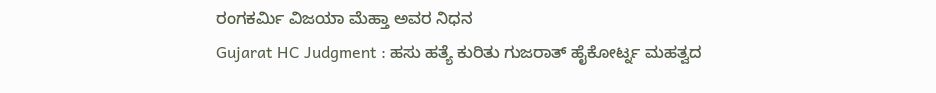ರಂಗಕರ್ಮಿ ವಿಜಯಾ ಮೆಹ್ತಾ ಅವರ ನಿಧನ
Gujarat HC Judgment : ಹಸು ಹತ್ಯೆ ಕುರಿತು ಗುಜರಾತ್ ಹೈಕೋರ್ಟ್ನ ಮಹತ್ವದ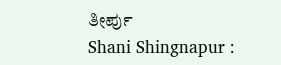ತೀರ್ಪು
Shani Shingnapur :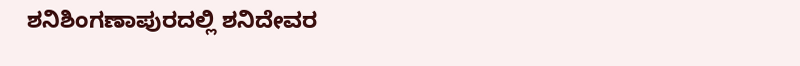ಶನಿಶಿಂಗಣಾಪುರದಲ್ಲಿ ಶನಿದೇವರ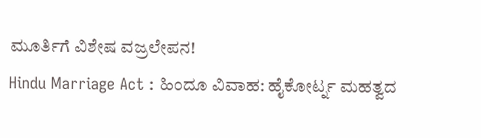ಮೂರ್ತಿಗೆ ವಿಶೇಷ ವಜ್ರಲೇಪನ!
Hindu Marriage Act : ಹಿಂದೂ ವಿವಾಹ: ಹೈಕೋರ್ಟ್ನ ಮಹತ್ವದ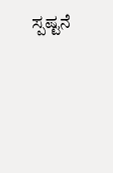ಸ್ಪಷ್ಟನೆ